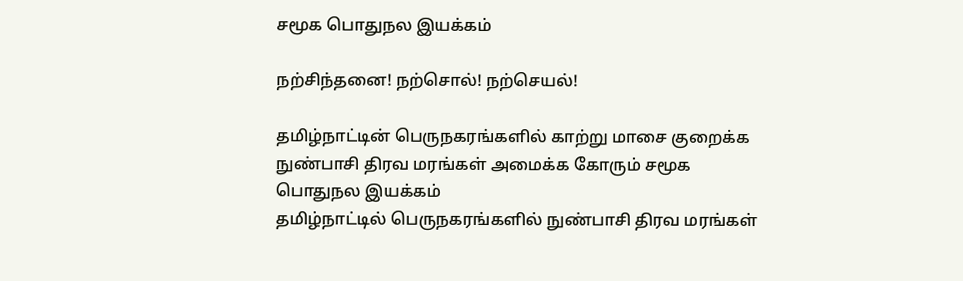சமூக பொதுநல இயக்கம்

நற்சிந்தனை! நற்சொல்! நற்செயல்!

தமிழ்நாட்டின் பெருநகரங்களில் காற்று மாசை குறைக்க நுண்பாசி திரவ மரங்கள் அமைக்க கோரும் சமூக பொதுநல இயக்கம்
தமிழ்நாட்டில் பெருநகரங்களில் நுண்பாசி திரவ மரங்கள்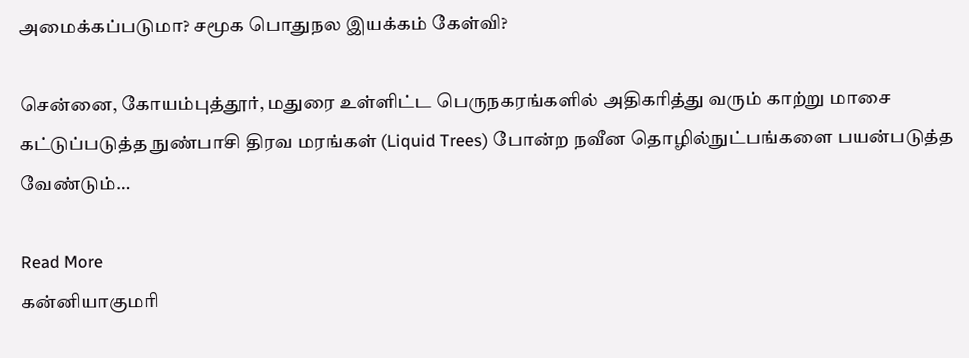அமைக்கப்படுமா? சமூக பொதுநல இயக்கம் கேள்வி?

சென்னை, கோயம்புத்தூர், மதுரை உள்ளிட்ட பெருநகரங்களில் அதிகரித்து வரும் காற்று மாசை கட்டுப்படுத்த நுண்பாசி திரவ மரங்கள் (Liquid Trees) போன்ற நவீன தொழில்நுட்பங்களை பயன்படுத்த வேண்டும்…

Read More
கன்னியாகுமரி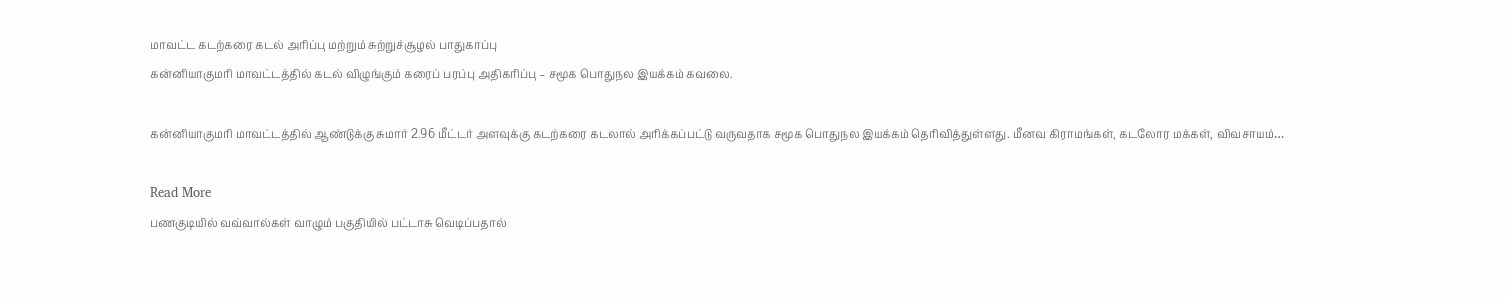மாவட்ட கடற்கரை கடல் அரிப்பு மற்றும் சுற்றுச்சூழல் பாதுகாப்பு
கன்னியாகுமரி மாவட்டத்தில் கடல் விழுங்கும் கரைப் பரப்பு அதிகரிப்பு – சமூக பொதுநல இயக்கம் கவலை.

கன்னியாகுமரி மாவட்டத்தில் ஆண்டுக்கு சுமார் 2.96 மீட்டர் அளவுக்கு கடற்கரை கடலால் அரிக்கப்பட்டு வருவதாக சமூக பொதுநல இயக்கம் தெரிவித்துள்ளது. மீனவ கிராமங்கள், கடலோர மக்கள், விவசாயம்…

Read More
பணகுடியில் வவ்வால்கள் வாழும் பகுதியில் பட்டாசு வெடிப்பதால்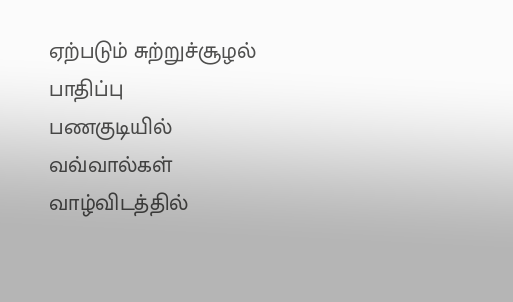ஏற்படும் சுற்றுச்சூழல் பாதிப்பு
பணகுடியில் வவ்வால்கள் வாழ்விடத்தில்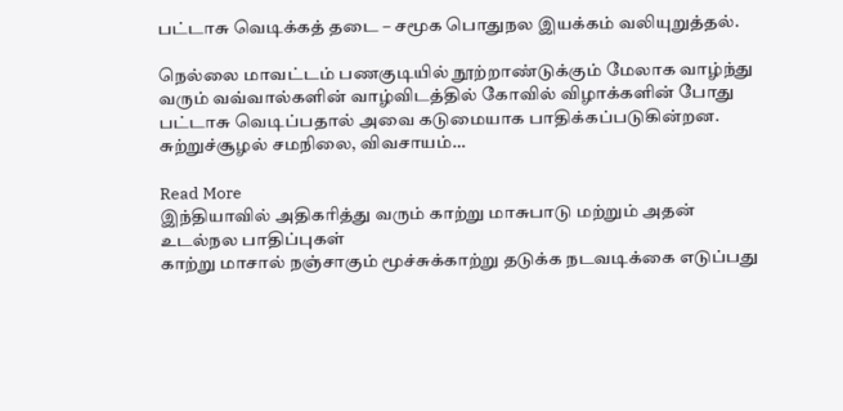பட்டாசு வெடிக்கத் தடை – சமூக பொதுநல இயக்கம் வலியுறுத்தல்.

நெல்லை மாவட்டம் பணகுடியில் நூற்றாண்டுக்கும் மேலாக வாழ்ந்து வரும் வவ்வால்களின் வாழ்விடத்தில் கோவில் விழாக்களின் போது பட்டாசு வெடிப்பதால் அவை கடுமையாக பாதிக்கப்படுகின்றன. சுற்றுச்சூழல் சமநிலை, விவசாயம்…

Read More
இந்தியாவில் அதிகரித்து வரும் காற்று மாசுபாடு மற்றும் அதன் உடல்நல பாதிப்புகள்
காற்று மாசால் நஞ்சாகும் மூச்சுக்காற்று தடுக்க நடவடிக்கை எடுப்பது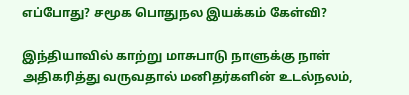எப்போது? சமூக பொதுநல இயக்கம் கேள்வி?

இந்தியாவில் காற்று மாசுபாடு நாளுக்கு நாள் அதிகரித்து வருவதால் மனிதர்களின் உடல்நலம்,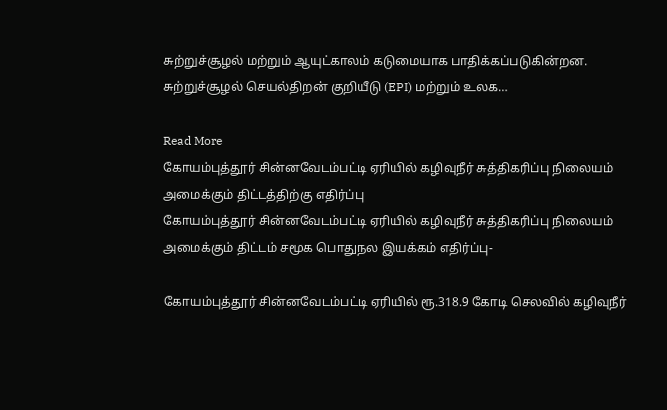சுற்றுச்சூழல் மற்றும் ஆயுட்காலம் கடுமையாக பாதிக்கப்படுகின்றன. சுற்றுச்சூழல் செயல்திறன் குறியீடு (EPI) மற்றும் உலக…

Read More
கோயம்புத்தூர் சின்னவேடம்பட்டி ஏரியில் கழிவுநீர் சுத்திகரிப்பு நிலையம் அமைக்கும் திட்டத்திற்கு எதிர்ப்பு
கோயம்புத்தூர் சின்னவேடம்பட்டி ஏரியில் கழிவுநீர் சுத்திகரிப்பு நிலையம் அமைக்கும் திட்டம் சமூக பொதுநல இயக்கம் எதிர்ப்பு-

கோயம்புத்தூர் சின்னவேடம்பட்டி ஏரியில் ரூ.318.9 கோடி செலவில் கழிவுநீர்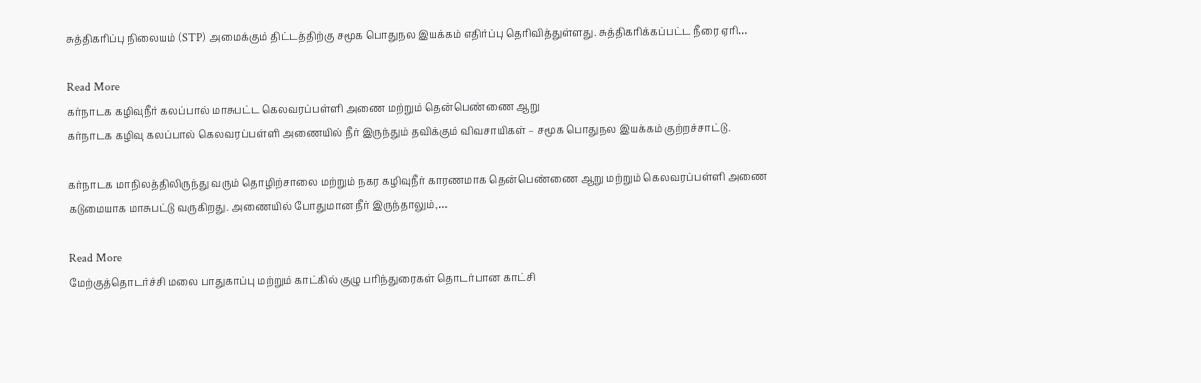சுத்திகரிப்பு நிலையம் (STP) அமைக்கும் திட்டத்திற்கு சமூக பொதுநல இயக்கம் எதிர்ப்பு தெரிவித்துள்ளது. சுத்திகரிக்கப்பட்ட நீரை ஏரி…

Read More
கர்நாடக கழிவுநீர் கலப்பால் மாசுபட்ட கெலவரப்பள்ளி அணை மற்றும் தென்பெண்ணை ஆறு
கர்நாடக கழிவு கலப்பால் கெலவரப்பள்ளி அணையில் நீர் இருந்தும் தவிக்கும் விவசாயிகள் – சமூக பொதுநல இயக்கம் குற்றச்சாட்டு.

கர்நாடக மாநிலத்திலிருந்து வரும் தொழிற்சாலை மற்றும் நகர கழிவுநீர் காரணமாக தென்பெண்ணை ஆறு மற்றும் கெலவரப்பள்ளி அணை கடுமையாக மாசுபட்டு வருகிறது. அணையில் போதுமான நீர் இருந்தாலும்,…

Read More
மேற்குத்தொடர்ச்சி மலை பாதுகாப்பு மற்றும் காட்கில் குழு பரிந்துரைகள் தொடர்பான காட்சி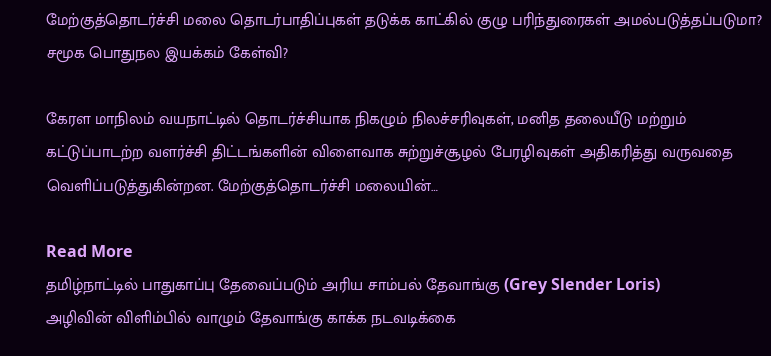மேற்குத்தொடர்ச்சி மலை தொடர்பாதிப்புகள் தடுக்க காட்கில் குழு பரிந்துரைகள் அமல்படுத்தப்படுமா? சமூக பொதுநல இயக்கம் கேள்வி?

கேரள மாநிலம் வயநாட்டில் தொடர்ச்சியாக நிகழும் நிலச்சரிவுகள், மனித தலையீடு மற்றும் கட்டுப்பாடற்ற வளர்ச்சி திட்டங்களின் விளைவாக சுற்றுச்சூழல் பேரழிவுகள் அதிகரித்து வருவதை வெளிப்படுத்துகின்றன. மேற்குத்தொடர்ச்சி மலையின்…

Read More
தமிழ்நாட்டில் பாதுகாப்பு தேவைப்படும் அரிய சாம்பல் தேவாங்கு (Grey Slender Loris)
அழிவின் விளிம்பில் வாழும் தேவாங்கு காக்க நடவடிக்கை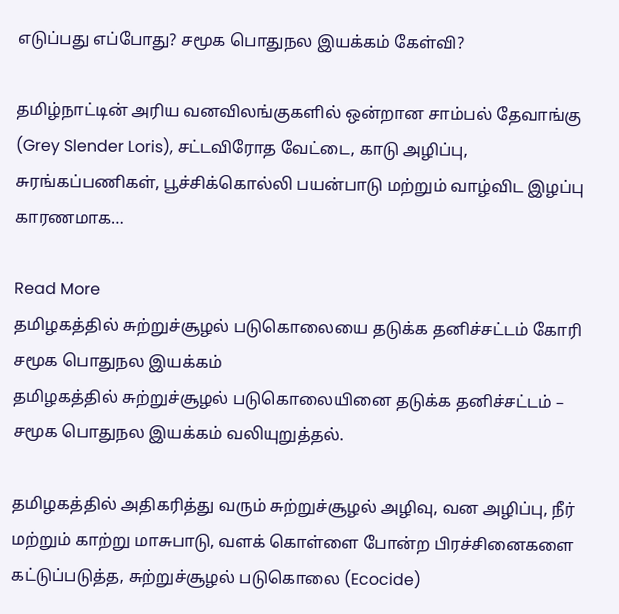எடுப்பது எப்போது? சமூக பொதுநல இயக்கம் கேள்வி?

தமிழ்நாட்டின் அரிய வனவிலங்குகளில் ஒன்றான சாம்பல் தேவாங்கு (Grey Slender Loris), சட்டவிரோத வேட்டை, காடு அழிப்பு, சுரங்கப்பணிகள், பூச்சிக்கொல்லி பயன்பாடு மற்றும் வாழ்விட இழப்பு காரணமாக…

Read More
தமிழகத்தில் சுற்றுச்சூழல் படுகொலையை தடுக்க தனிச்சட்டம் கோரி சமூக பொதுநல இயக்கம்
தமிழகத்தில் சுற்றுச்சூழல் படுகொலையினை தடுக்க தனிச்சட்டம் – சமூக பொதுநல இயக்கம் வலியுறுத்தல்.

தமிழகத்தில் அதிகரித்து வரும் சுற்றுச்சூழல் அழிவு, வன அழிப்பு, நீர் மற்றும் காற்று மாசுபாடு, வளக் கொள்ளை போன்ற பிரச்சினைகளை கட்டுப்படுத்த, சுற்றுச்சூழல் படுகொலை (Ecocide)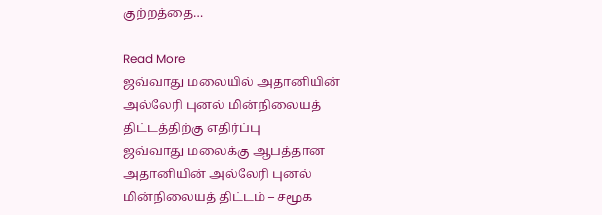குற்றத்தை…

Read More
ஜவ்வாது மலையில் அதானியின் அல்லேரி புனல் மின்நிலையத் திட்டத்திற்கு எதிர்ப்பு
ஜவ்வாது மலைக்கு ஆபத்தான அதானியின் அல்லேரி புனல் மின்நிலையத் திட்டம் – சமூக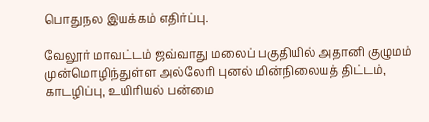பொதுநல இயக்கம் எதிர்ப்பு.

வேலூர் மாவட்டம் ஜவ்வாது மலைப் பகுதியில் அதானி குழுமம் முன்மொழிந்துள்ள அல்லேரி புனல் மின்நிலையத் திட்டம், காடழிப்பு, உயிரியல் பன்மை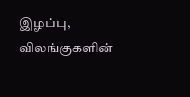இழப்பு, விலங்குகளின்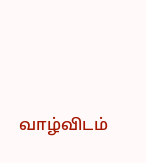வாழ்விடம்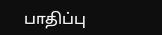பாதிப்பு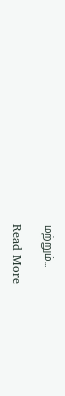மற்றும்…

Read More